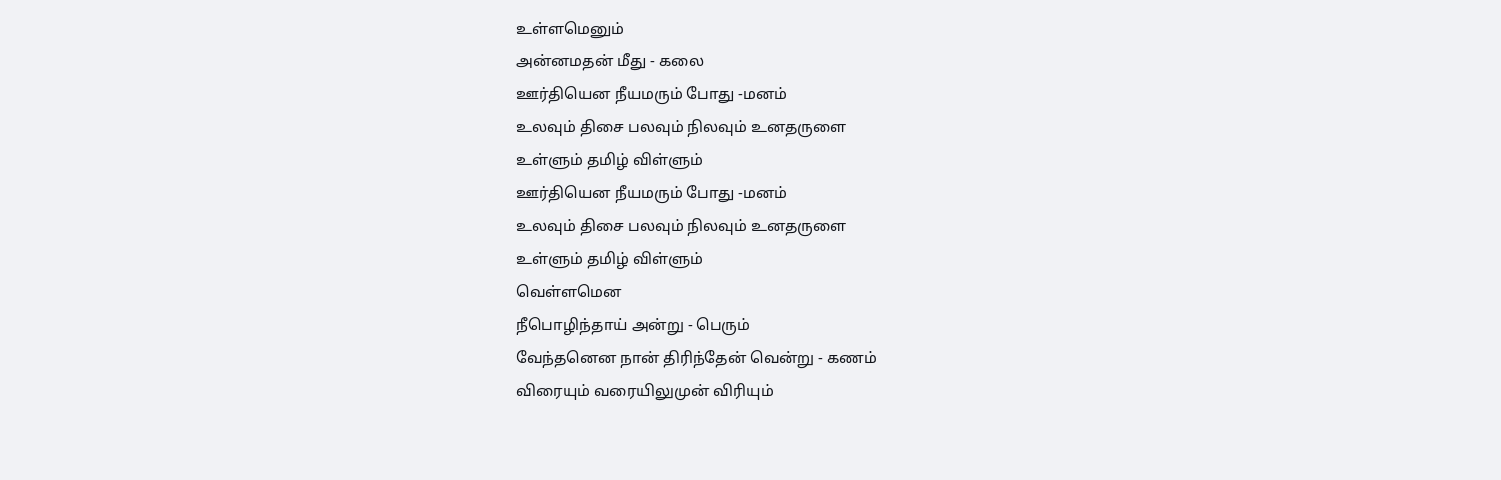உள்ளமெனும்
அன்னமதன் மீது - கலை
ஊர்தியென நீயமரும் போது -மனம்
உலவும் திசை பலவும் நிலவும் உனதருளை
உள்ளும் தமிழ் விள்ளும்
ஊர்தியென நீயமரும் போது -மனம்
உலவும் திசை பலவும் நிலவும் உனதருளை
உள்ளும் தமிழ் விள்ளும்
வெள்ளமென
நீபொழிந்தாய் அன்று - பெரும்
வேந்தனென நான் திரிந்தேன் வென்று - கணம்
விரையும் வரையிலுமுன் விரியும்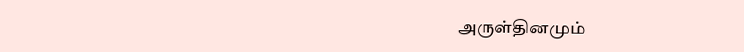அருள்தினமும்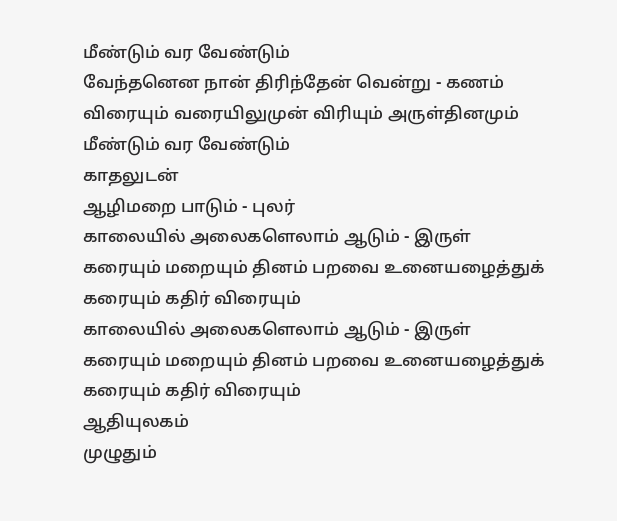மீண்டும் வர வேண்டும்
வேந்தனென நான் திரிந்தேன் வென்று - கணம்
விரையும் வரையிலுமுன் விரியும் அருள்தினமும்
மீண்டும் வர வேண்டும்
காதலுடன்
ஆழிமறை பாடும் - புலர்
காலையில் அலைகளெலாம் ஆடும் - இருள்
கரையும் மறையும் தினம் பறவை உனையழைத்துக்
கரையும் கதிர் விரையும்
காலையில் அலைகளெலாம் ஆடும் - இருள்
கரையும் மறையும் தினம் பறவை உனையழைத்துக்
கரையும் கதிர் விரையும்
ஆதியுலகம்
முழுதும்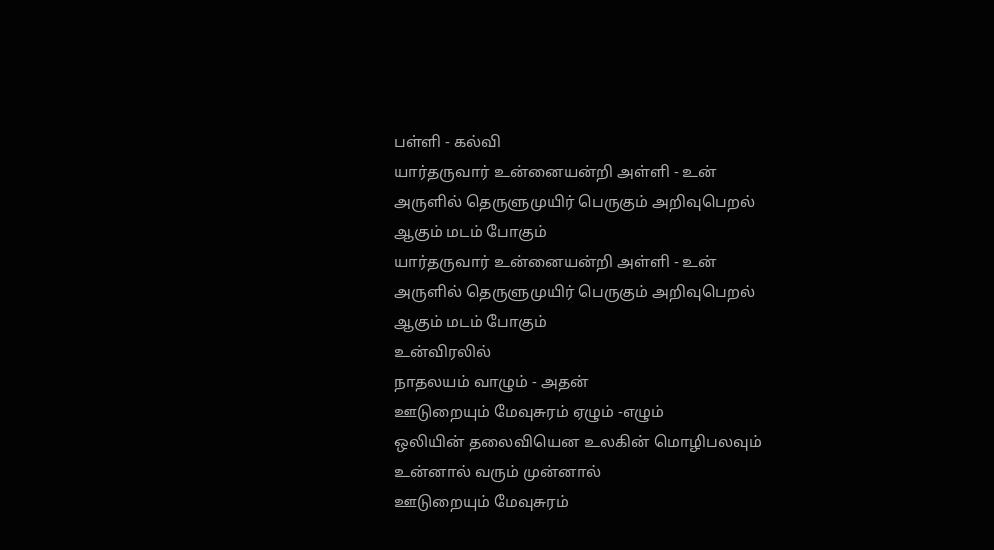பள்ளி - கல்வி
யார்தருவார் உன்னையன்றி அள்ளி - உன்
அருளில் தெருளுமுயிர் பெருகும் அறிவுபெறல்
ஆகும் மடம் போகும்
யார்தருவார் உன்னையன்றி அள்ளி - உன்
அருளில் தெருளுமுயிர் பெருகும் அறிவுபெறல்
ஆகும் மடம் போகும்
உன்விரலில்
நாதலயம் வாழும் - அதன்
ஊடுறையும் மேவுசுரம் ஏழும் -எழும்
ஒலியின் தலைவியென உலகின் மொழிபலவும்
உன்னால் வரும் முன்னால்
ஊடுறையும் மேவுசுரம்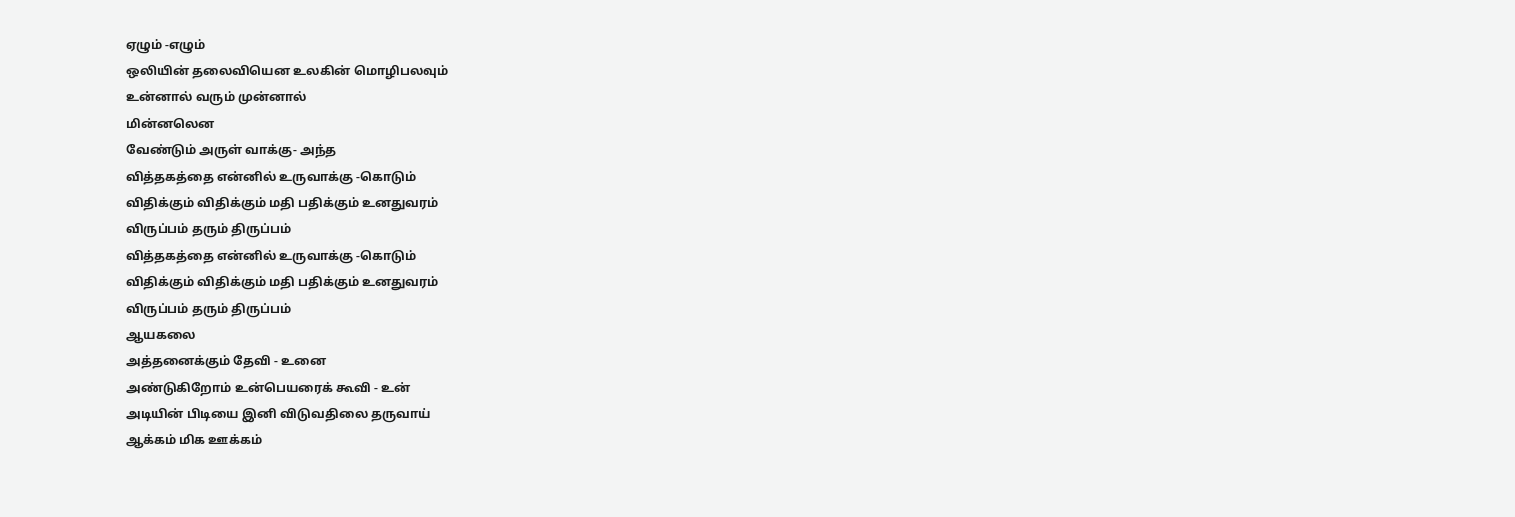ஏழும் -எழும்
ஒலியின் தலைவியென உலகின் மொழிபலவும்
உன்னால் வரும் முன்னால்
மின்னலென
வேண்டும் அருள் வாக்கு- அந்த
வித்தகத்தை என்னில் உருவாக்கு -கொடும்
விதிக்கும் விதிக்கும் மதி பதிக்கும் உனதுவரம்
விருப்பம் தரும் திருப்பம்
வித்தகத்தை என்னில் உருவாக்கு -கொடும்
விதிக்கும் விதிக்கும் மதி பதிக்கும் உனதுவரம்
விருப்பம் தரும் திருப்பம்
ஆயகலை
அத்தனைக்கும் தேவி - உனை
அண்டுகிறோம் உன்பெயரைக் கூவி - உன்
அடியின் பிடியை இனி விடுவதிலை தருவாய்
ஆக்கம் மிக ஊக்கம்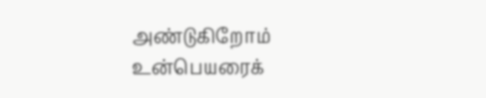அண்டுகிறோம் உன்பெயரைக்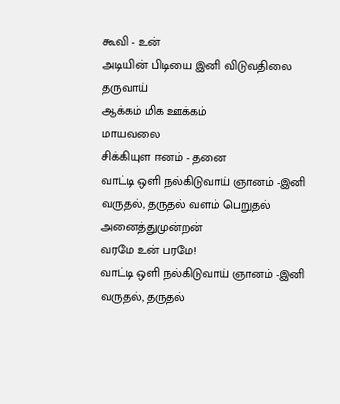கூவி - உன்
அடியின் பிடியை இனி விடுவதிலை தருவாய்
ஆக்கம் மிக ஊக்கம்
மாயவலை
சிக்கியுள ஈனம் - தனை
வாட்டி ஒளி நல்கிடுவாய் ஞானம் -இனி
வருதல், தருதல் வளம் பெறுதல் அனைத்துமுன்றன்
வரமே உன் பரமே!
வாட்டி ஒளி நல்கிடுவாய் ஞானம் -இனி
வருதல், தருதல்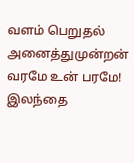வளம் பெறுதல் அனைத்துமுன்றன்
வரமே உன் பரமே!
இலந்தை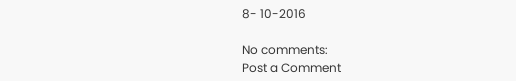8- 10-2016

No comments:
Post a Comment